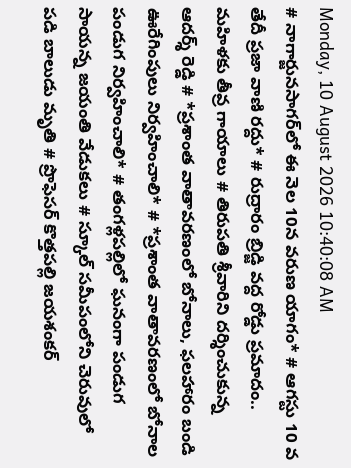Monday, 10 August 2026 10:40:08 AM
# నాగార్జునసాగర్‌లో ఈ నెల 10న వరుణ యాగం* # ఆగస్టు 10 వ తేదీ ప్రజా వాణి రద్దు* # రుద్రారం బ్రిడ్జి వద్ద రోడ్డు ప్రమాదం.. మహిళకు తీవ్ర గాయాలు # తిరుపతి శ్రీవారిని దర్శించుకున్న ఆదర్శ్ రెడ్డి # *ప్రశాంత వాతావరణంలో బోనాలు, ఫలహారం బండి ఊరేగింపులు నిర్వహించాలి* # *ప్రశాంత వాతావరణంలో బోనాల పండుగ నిర్వహించాలి* # తంగళ్లపల్లిలో ఘనంగా పండుగ సాయన్న జయంతి వేడుకలు # స్కూల్ సమీపంలోని చెరువులో పడి బాలుడు మృతి # ప్రొఫెసర్ కొత్తపల్లి జయశంకర్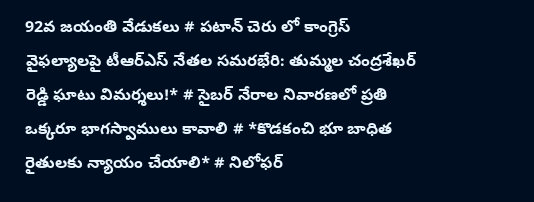92వ జయంతి వేడుకలు # పటాన్ చెరు లో కాంగ్రెస్ వైఫల్యాలపై టీఆర్ఎస్ నేతల సమరభేరి: తుమ్మల చంద్రశేఖర్ రెడ్డి ఘాటు విమర్శలు!* # సైబర్ నేరాల నివారణలో ప్రతి ఒక్కరూ భాగస్వాములు కావాలి # *కొడకంచి భూ బాధిత రైతులకు న్యాయం చేయాలి* # నిలోఫర్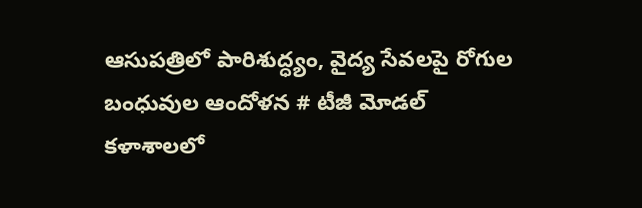ఆసుపత్రిలో పారిశుద్ధ్యం, వైద్య సేవలపై రోగుల బంధువుల ఆందోళన # టీజీ మోడల్ కళాశాలలో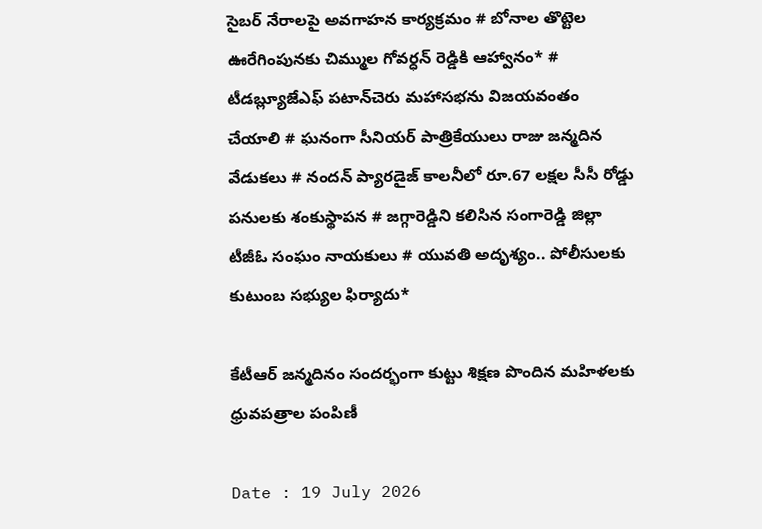సైబర్ నేరాలపై అవగాహన కార్యక్రమం # బోనాల తొట్టెల ఊరేగింపునకు చిమ్ముల గోవర్ధన్ రెడ్డికి ఆహ్వానం* # టీడబ్ల్యూజేఎఫ్ పటాన్‌చెరు మహాసభను విజయవంతం చేయాలి # ఘనంగా సీనియర్ పాత్రికేయులు రాజు జన్మదిన వేడుకలు # నందన్ ప్యారడైజ్ కాలనీలో రూ.67 లక్షల సీసీ రోడ్డు పనులకు శంకుస్థాపన # జగ్గారెడ్డిని కలిసిన సంగారెడ్డి జిల్లా టీజీఓ సంఘం నాయకులు # యువతి అదృశ్యం.. పోలీసులకు కుటుంబ సభ్యుల ఫిర్యాదు*

కేటీఆర్ జన్మదినం సందర్భంగా కుట్టు శిక్షణ పొందిన మహిళలకు ధ్రువపత్రాల పంపిణీ

Date : 19 July 2026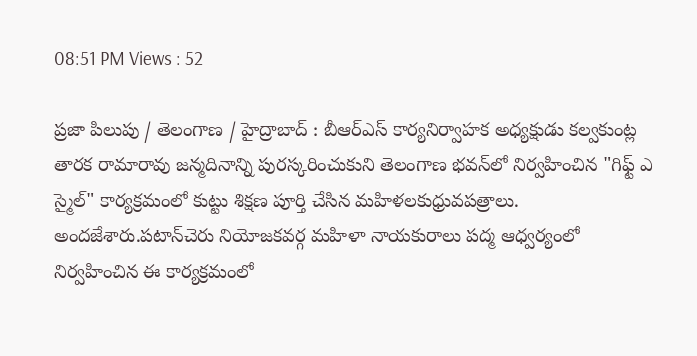08:51 PM Views : 52

ప్రజా పిలుపు / తెలంగాణ / హైద్రాబాద్ : బీఆర్ఎస్ కార్యనిర్వాహక అధ్యక్షుడు కల్వకుంట్ల తారక రామారావు జన్మదినాన్ని పురస్కరించుకుని తెలంగాణ భవన్‌లో నిర్వహించిన "గిఫ్ట్ ఎ స్మైల్" కార్యక్రమంలో కుట్టు శిక్షణ పూర్తి చేసిన మహిళలకుధ్రువపత్రాలు. అందజేశారు.పటాన్‌చెరు నియోజకవర్గ మహిళా నాయకురాలు పద్మ ఆధ్వర్యంలో నిర్వహించిన ఈ కార్యక్రమంలో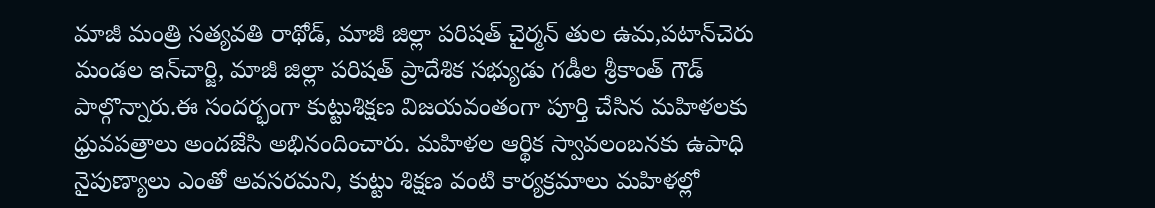మాజీ మంత్రి సత్యవతి రాథోడ్, మాజీ జిల్లా పరిషత్ చైర్మన్ తుల ఉమ,పటాన్‌చెరు మండల ఇన్‌చార్జి, మాజీ జిల్లా పరిషత్ ప్రాదేశిక సభ్యుడు గడీల శ్రీకాంత్ గౌడ్ పాల్గొన్నారు.ఈ సందర్భంగా కుట్టుశిక్షణ విజయవంతంగా పూర్తి చేసిన మహిళలకు ధ్రువపత్రాలు అందజేసి అభినందించారు. మహిళల ఆర్థిక స్వావలంబనకు ఉపాధి నైపుణ్యాలు ఎంతో అవసరమని, కుట్టు శిక్షణ వంటి కార్యక్రమాలు మహిళల్లో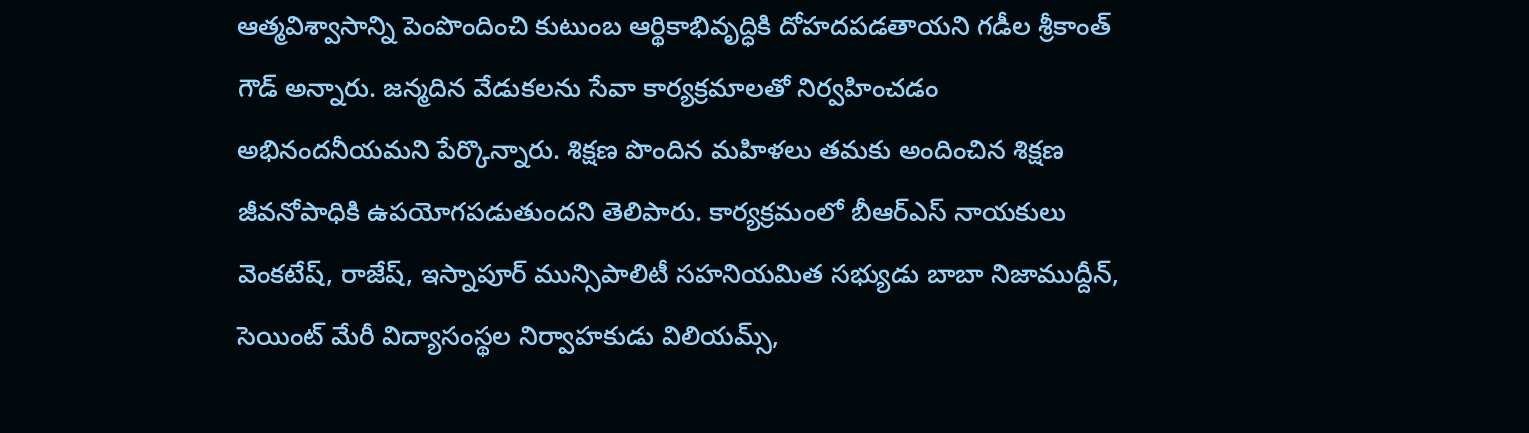ఆత్మవిశ్వాసాన్ని పెంపొందించి కుటుంబ ఆర్థికాభివృద్ధికి దోహదపడతాయని గడీల శ్రీకాంత్ గౌడ్ అన్నారు. జన్మదిన వేడుకలను సేవా కార్యక్రమాలతో నిర్వహించడం అభినందనీయమని పేర్కొన్నారు. శిక్షణ పొందిన మహిళలు తమకు అందించిన శిక్షణ జీవనోపాధికి ఉపయోగపడుతుందని తెలిపారు. కార్యక్రమంలో బీఆర్ఎస్ నాయకులు వెంకటేష్, రాజేష్, ఇస్నాపూర్ మున్సిపాలిటీ సహనియమిత సభ్యుడు బాబా నిజాముద్దీన్, సెయింట్ మేరీ విద్యాసంస్థల నిర్వాహకుడు విలియమ్స్,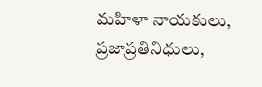మహిళా నాయకులు, ప్రజాప్రతినిధులు,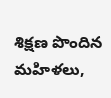శిక్షణ పొందిన మహిళలు,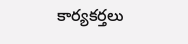కార్యకర్తలు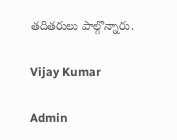తదితరులు పాల్గొన్నారు.

Vijay Kumar

Admin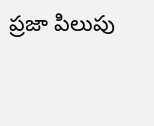ప్రజా పిలుపు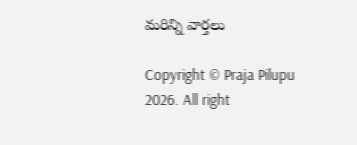మరిన్ని వార్తలు

Copyright © Praja Pilupu 2026. All right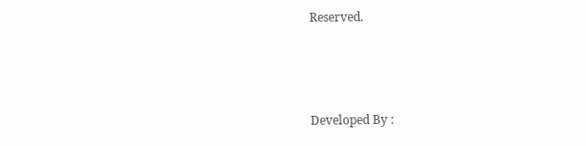Reserved.



Developed By :